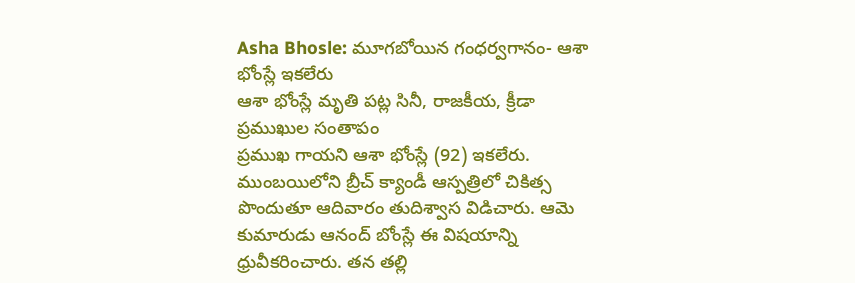Asha Bhosle: మూగబోయిన గంధర్వగానం- ఆశా భోంస్లే ఇకలేరు
ఆశా భోంస్లే మృతి పట్ల సినీ, రాజకీయ, క్రీడా ప్రముఖుల సంతాపం
ప్రముఖ గాయని ఆశా భోంస్లే (92) ఇకలేరు. ముంబయిలోని బ్రీచ్ క్యాండీ ఆస్పత్రిలో చికిత్స పొందుతూ ఆదివారం తుదిశ్వాస విడిచారు. ఆమె కుమారుడు ఆనంద్ బోంస్లే ఈ విషయాన్ని ధ్రువీకరించారు. తన తల్లి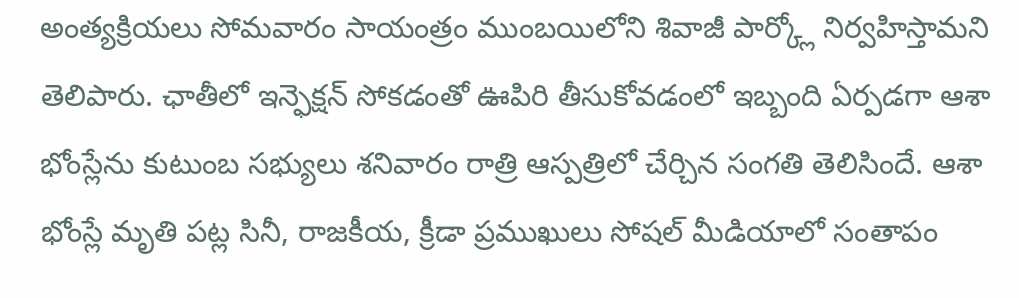అంత్యక్రియలు సోమవారం సాయంత్రం ముంబయిలోని శివాజీ పార్క్లో నిర్వహిస్తామని తెలిపారు. ఛాతీలో ఇన్ఫెక్షన్ సోకడంతో ఊపిరి తీసుకోవడంలో ఇబ్బంది ఏర్పడగా ఆశా భోంస్లేను కుటుంబ సభ్యులు శనివారం రాత్రి ఆస్పత్రిలో చేర్చిన సంగతి తెలిసిందే. ఆశా భోంస్లే మృతి పట్ల సినీ, రాజకీయ, క్రీడా ప్రముఖులు సోషల్ మీడియాలో సంతాపం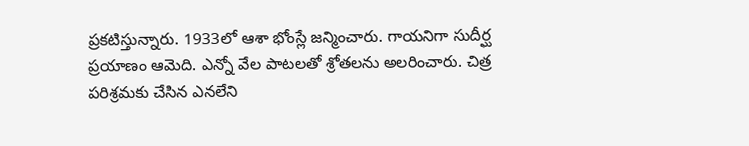ప్రకటిస్తున్నారు. 1933లో ఆశా భోంస్లే జన్మించారు. గాయనిగా సుదీర్ఘ ప్రయాణం ఆమెది. ఎన్నో వేల పాటలతో శ్రోతలను అలరించారు. చిత్ర పరిశ్రమకు చేసిన ఎనలేని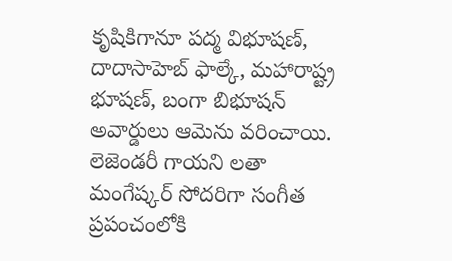కృషికిగానూ పద్మ విభూషణ్, దాదాసాహెబ్ ఫాల్కే, మహారాష్ట్ర భూషణ్, బంగా బిభూషన్ అవార్డులు ఆమెను వరించాయి.
లెజెండరీ గాయని లతా మంగేష్కర్ సోదరిగా సంగీత ప్రపంచంలోకి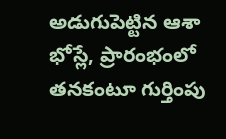అడుగుపెట్టిన ఆశా భోస్లే, ప్రారంభంలో తనకంటూ గుర్తింపు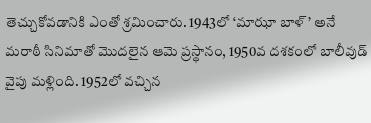తెచ్చుకోవడానికి ఎంతో శ్రమించారు. 1943లో ‘మాఝా బాళ్’ అనే మరాఠీ సినిమాతో మొదలైన ఆమె ప్రస్థానం, 1950వ దశకంలో బాలీవుడ్ వైపు మళ్లింది. 1952లో వచ్చిన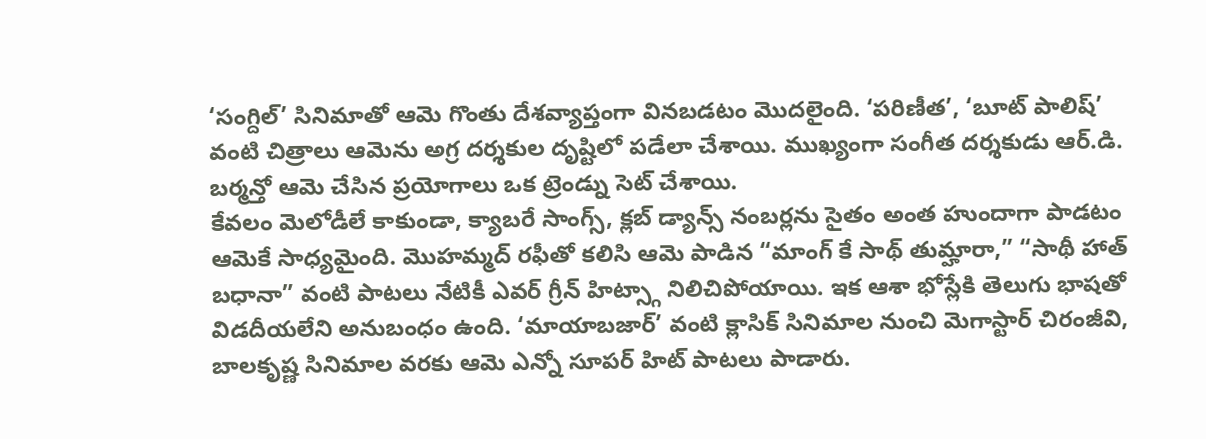‘సంగ్దిల్’ సినిమాతో ఆమె గొంతు దేశవ్యాప్తంగా వినబడటం మొదలైంది. ‘పరిణీత’, ‘బూట్ పాలిష్’ వంటి చిత్రాలు ఆమెను అగ్ర దర్శకుల దృష్టిలో పడేలా చేశాయి. ముఖ్యంగా సంగీత దర్శకుడు ఆర్.డి. బర్మన్తో ఆమె చేసిన ప్రయోగాలు ఒక ట్రెండ్ను సెట్ చేశాయి.
కేవలం మెలోడీలే కాకుండా, క్యాబరే సాంగ్స్, క్లబ్ డ్యాన్స్ నంబర్లను సైతం అంత హుందాగా పాడటం ఆమెకే సాధ్యమైంది. మొహమ్మద్ రఫీతో కలిసి ఆమె పాడిన “మాంగ్ కే సాథ్ తుమ్హారా,” “సాథీ హాత్ బధానా” వంటి పాటలు నేటికీ ఎవర్ గ్రీన్ హిట్స్గా నిలిచిపోయాయి. ఇక ఆశా భోస్లేకి తెలుగు భాషతో విడదీయలేని అనుబంధం ఉంది. ‘మాయాబజార్’ వంటి క్లాసిక్ సినిమాల నుంచి మెగాస్టార్ చిరంజీవి, బాలకృష్ణ సినిమాల వరకు ఆమె ఎన్నో సూపర్ హిట్ పాటలు పాడారు.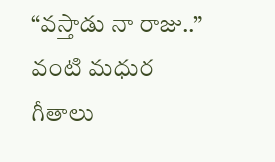“వస్తాడు నా రాజు..” వంటి మధుర గీతాలు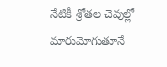నేటికీ శ్రోతల చెవుల్లో మారుమోగుతూనే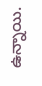ఉన్నాయి.